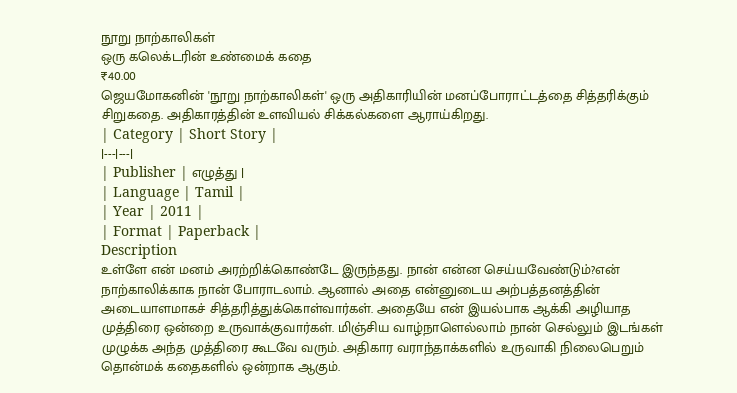நூறு நாற்காலிகள்
ஒரு கலெக்டரின் உண்மைக் கதை
₹40.00
ஜெயமோகனின் 'நூறு நாற்காலிகள்' ஒரு அதிகாரியின் மனப்போராட்டத்தை சித்தரிக்கும் சிறுகதை. அதிகாரத்தின் உளவியல் சிக்கல்களை ஆராய்கிறது.
| Category | Short Story |
|---|---|
| Publisher | எழுத்து |
| Language | Tamil |
| Year | 2011 |
| Format | Paperback |
Description
உள்ளே என் மனம் அரற்றிக்கொண்டே இருந்தது. நான் என்ன செய்யவேண்டும்?என் நாற்காலிக்காக நான் போராடலாம். ஆனால் அதை என்னுடைய அற்பத்தனத்தின் அடையாளமாகச் சித்தரித்துக்கொள்வார்கள். அதையே என் இயல்பாக ஆக்கி அழியாத முத்திரை ஒன்றை உருவாக்குவார்கள். மிஞ்சிய வாழ்நாளெல்லாம் நான் செல்லும் இடங்கள் முழுக்க அந்த முத்திரை கூடவே வரும். அதிகார வராந்தாக்களில் உருவாகி நிலைபெறும் தொன்மக் கதைகளில் ஒன்றாக ஆகும்.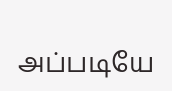அப்படியே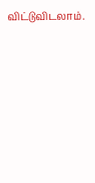விட்டுவிடலாம்.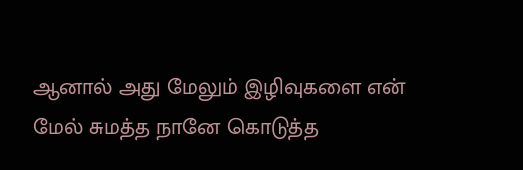ஆனால் அது மேலும் இழிவுகளை என் மேல் சுமத்த நானே கொடுத்த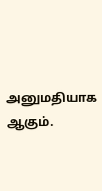அனுமதியாக ஆகும்.